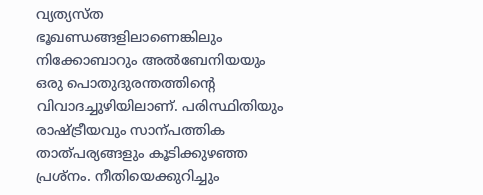വ്യത്യസ്ത ഭൂഖണ്ഡങ്ങളിലാണെങ്കിലും നിക്കോബാറും അൽബേനിയയും ഒരു പൊതുദുരന്തത്തിന്റെ വിവാദച്ചുഴിയിലാണ്. പരിസ്ഥിതിയും രാഷ്ട്രീയവും സാന്പത്തിക താത്പര്യങ്ങളും കൂടിക്കുഴഞ്ഞ പ്രശ്നം. നീതിയെക്കുറിച്ചും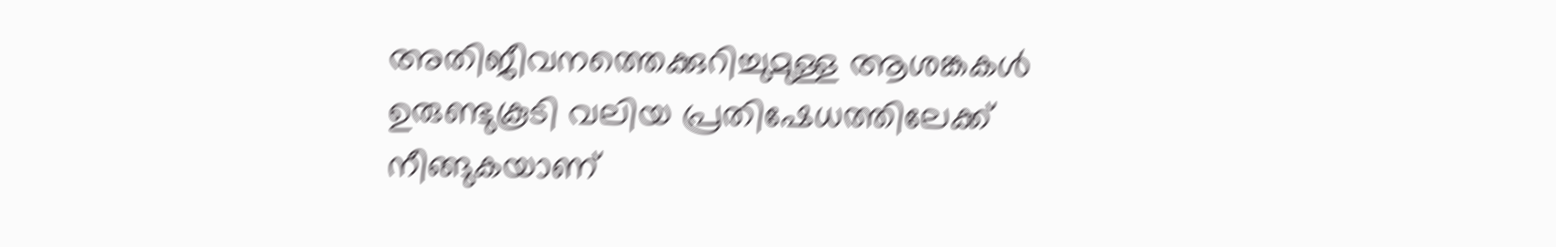അതിജീവനത്തെക്കുറിച്ചുമുള്ള ആശങ്കകൾ ഉരുണ്ടുകൂടി വലിയ പ്രതിഷേധത്തിലേക്ക് നീങ്ങുകയാണ്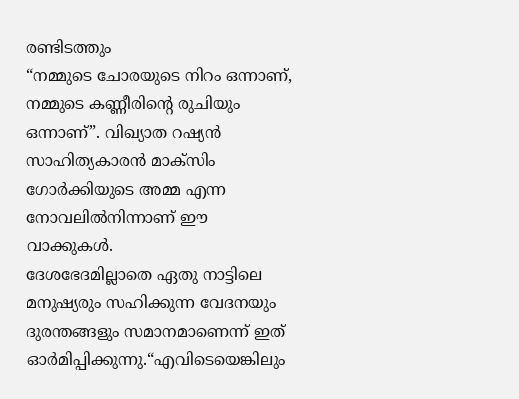രണ്ടിടത്തും
“നമ്മുടെ ചോരയുടെ നിറം ഒന്നാണ്, നമ്മുടെ കണ്ണീരിന്റെ രുചിയും ഒന്നാണ്”. വിഖ്യാത റഷ്യൻ സാഹിത്യകാരൻ മാക്സിം ഗോർക്കിയുടെ അമ്മ എന്ന നോവലിൽനിന്നാണ് ഈ വാക്കുകൾ.
ദേശഭേദമില്ലാതെ ഏതു നാട്ടിലെ മനുഷ്യരും സഹിക്കുന്ന വേദനയും ദുരന്തങ്ങളും സമാനമാണെന്ന് ഇത് ഓർമിപ്പിക്കുന്നു.“എവിടെയെങ്കിലും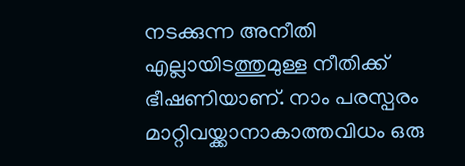നടക്കുന്ന അനീതി എല്ലായിടത്തുമുള്ള നീതിക്ക് ഭീഷണിയാണ്. നാം പരസ്പരം മാറ്റിവയ്ക്കാനാകാത്തവിധം ഒരു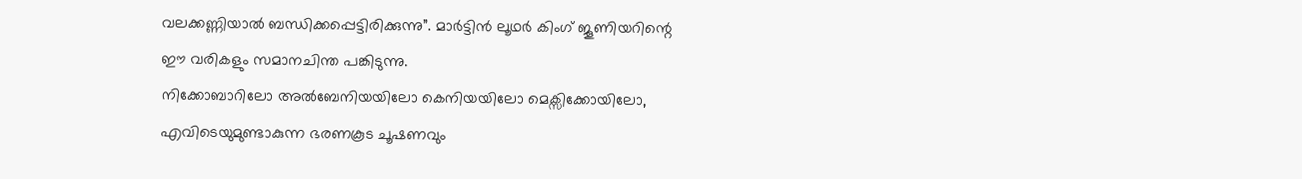വലക്കണ്ണിയാൽ ബന്ധിക്കപ്പെട്ടിരിക്കുന്നു”. മാർട്ടിൻ ലൂഥർ കിംഗ് ജൂണിയറിന്റെ ഈ വരികളും സമാനചിന്ത പങ്കിടുന്നു.
നിക്കോബാറിലോ അൽബേനിയയിലോ കെനിയയിലോ മെക്സിക്കോയിലോ, എവിടെയുമുണ്ടാകുന്ന ഭരണകൂട ചൂഷണവും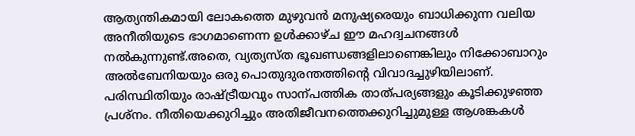ആത്യന്തികമായി ലോകത്തെ മുഴുവൻ മനുഷ്യരെയും ബാധിക്കുന്ന വലിയ അനീതിയുടെ ഭാഗമാണെന്ന ഉൾക്കാഴ്ച ഈ മഹദ്വചനങ്ങൾ നൽകുന്നുണ്ട്.അതെ, വ്യത്യസ്ത ഭൂഖണ്ഡങ്ങളിലാണെങ്കിലും നിക്കോബാറും അൽബേനിയയും ഒരു പൊതുദുരന്തത്തിന്റെ വിവാദച്ചുഴിയിലാണ്.
പരിസ്ഥിതിയും രാഷ്ട്രീയവും സാന്പത്തിക താത്പര്യങ്ങളും കൂടിക്കുഴഞ്ഞ പ്രശ്നം. നീതിയെക്കുറിച്ചും അതിജീവനത്തെക്കുറിച്ചുമുള്ള ആശങ്കകൾ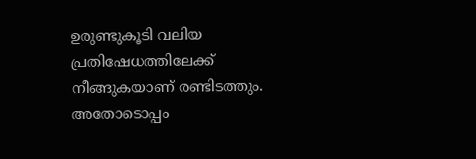ഉരുണ്ടുകൂടി വലിയ പ്രതിഷേധത്തിലേക്ക് നീങ്ങുകയാണ് രണ്ടിടത്തും. അതോടൊപ്പം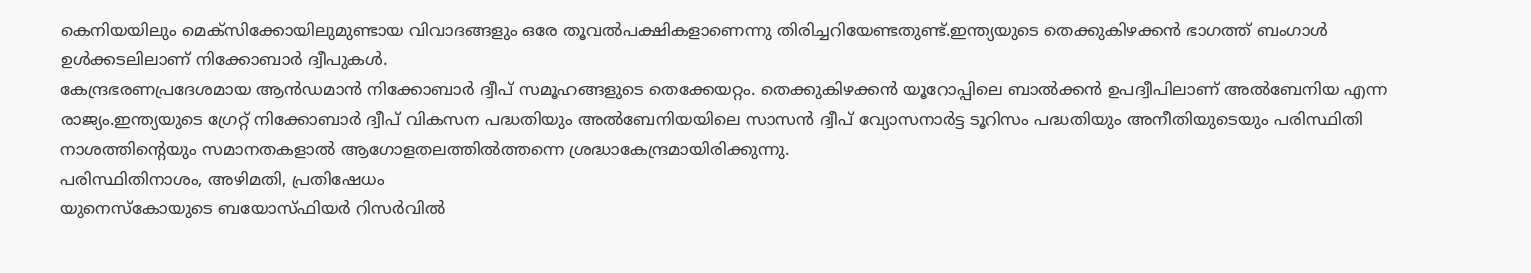കെനിയയിലും മെക്സിക്കോയിലുമുണ്ടായ വിവാദങ്ങളും ഒരേ തൂവൽപക്ഷികളാണെന്നു തിരിച്ചറിയേണ്ടതുണ്ട്.ഇന്ത്യയുടെ തെക്കുകിഴക്കൻ ഭാഗത്ത് ബംഗാൾ ഉൾക്കടലിലാണ് നിക്കോബാർ ദ്വീപുകൾ.
കേന്ദ്രഭരണപ്രദേശമായ ആൻഡമാൻ നിക്കോബാർ ദ്വീപ് സമൂഹങ്ങളുടെ തെക്കേയറ്റം. തെക്കുകിഴക്കൻ യൂറോപ്പിലെ ബാൽക്കൻ ഉപദ്വീപിലാണ് അൽബേനിയ എന്ന രാജ്യം.ഇന്ത്യയുടെ ഗ്രേറ്റ് നിക്കോബാർ ദ്വീപ് വികസന പദ്ധതിയും അൽബേനിയയിലെ സാസൻ ദ്വീപ് വ്യോസനാർട്ട ടൂറിസം പദ്ധതിയും അനീതിയുടെയും പരിസ്ഥിതി നാശത്തിന്റെയും സമാനതകളാൽ ആഗോളതലത്തിൽത്തന്നെ ശ്രദ്ധാകേന്ദ്രമായിരിക്കുന്നു.
പരിസ്ഥിതിനാശം, അഴിമതി, പ്രതിഷേധം
യുനെസ്കോയുടെ ബയോസ്ഫിയർ റിസർവിൽ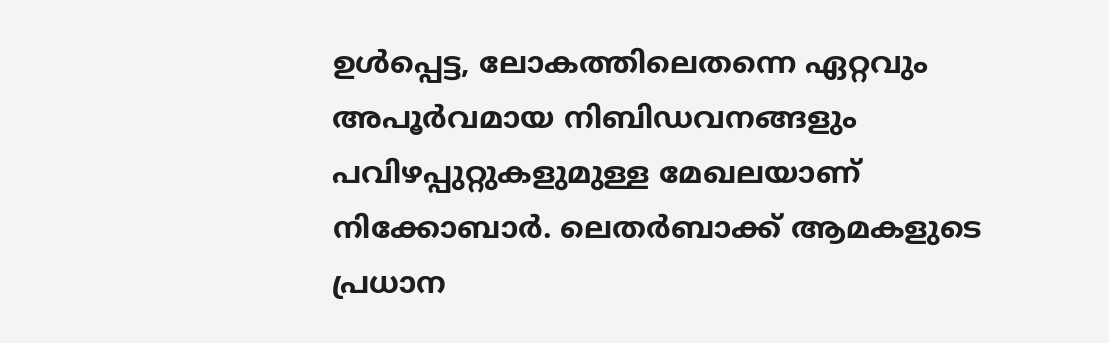ഉൾപ്പെട്ട, ലോകത്തിലെതന്നെ ഏറ്റവും അപൂർവമായ നിബിഡവനങ്ങളും പവിഴപ്പുറ്റുകളുമുള്ള മേഖലയാണ് നിക്കോബാർ. ലെതർബാക്ക് ആമകളുടെ പ്രധാന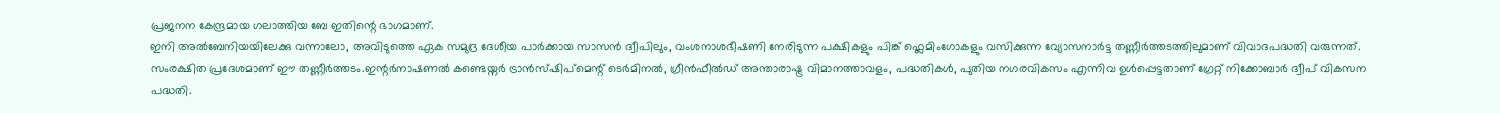പ്രജനന കേന്ദ്രമായ ഗലാത്തിയ ബേ ഇതിന്റെ ഭാഗമാണ്.
ഇനി അൽബേനിയയിലേക്കു വന്നാലോ, അവിടുത്തെ ഏക സമുദ്ര ദേശീയ പാർക്കായ സാസൻ ദ്വീപിലും, വംശനാശഭീഷണി നേരിടുന്ന പക്ഷികളും പിങ്ക് ഫ്ലെമിംഗോകളും വസിക്കുന്ന വ്യോസനാർട്ട തണ്ണീർത്തടത്തിലുമാണ് വിവാദപദ്ധതി വരുന്നത്. സംരക്ഷിത പ്രദേശമാണ് ഈ തണ്ണീർത്തടം.ഇന്റർനാഷണൽ കണ്ടെയ്നർ ട്രാൻസ്ഷിപ്മെന്റ് ടെർമിനൽ, ഗ്രീൻഫീൽഡ് അന്താരാഷ്ട്ര വിമാനത്താവളം, പദ്ധതികൾ, പുതിയ നഗരവികസം എന്നിവ ഉൾപ്പെട്ടതാണ് ഗ്രേറ്റ് നിക്കോബാർ ദ്വീപ് വികസന പദ്ധതി.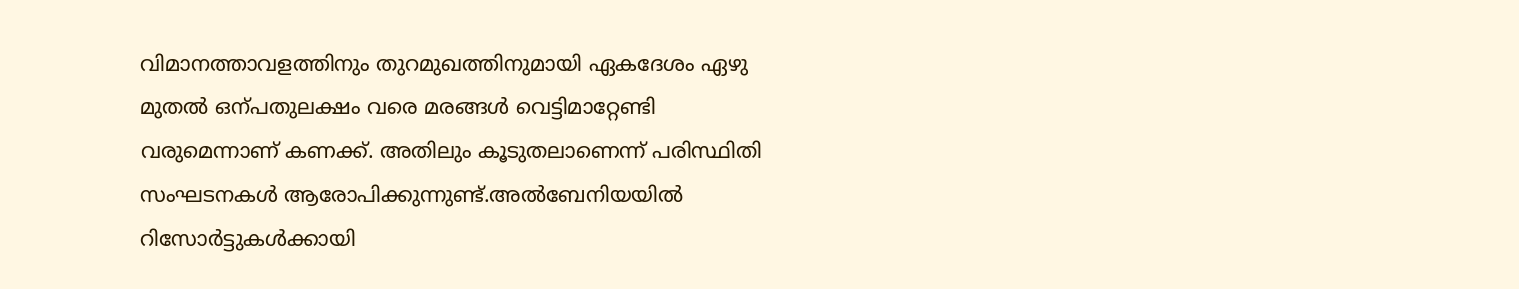വിമാനത്താവളത്തിനും തുറമുഖത്തിനുമായി ഏകദേശം ഏഴു മുതൽ ഒന്പതുലക്ഷം വരെ മരങ്ങൾ വെട്ടിമാറ്റേണ്ടി വരുമെന്നാണ് കണക്ക്. അതിലും കൂടുതലാണെന്ന് പരിസ്ഥിതി സംഘടനകൾ ആരോപിക്കുന്നുണ്ട്.അൽബേനിയയിൽ റിസോർട്ടുകൾക്കായി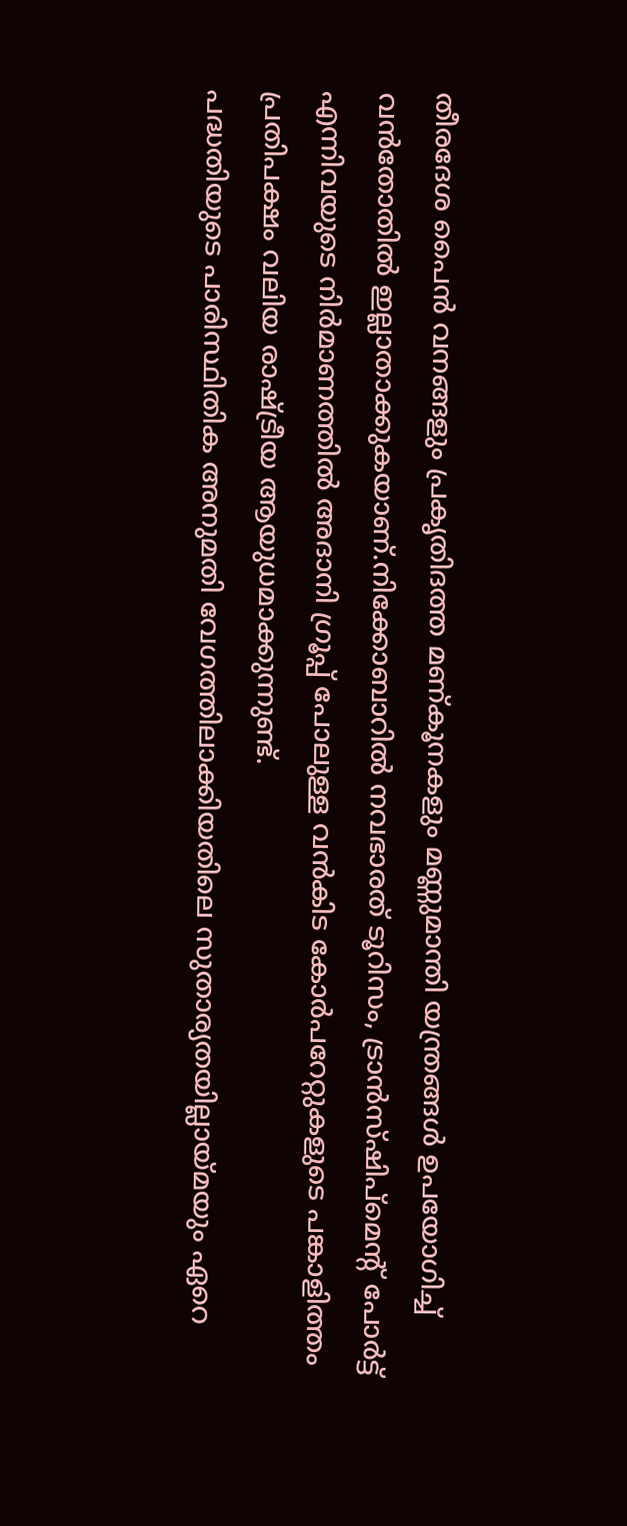തീരദേശ പൈൻ വനങ്ങളും പ്രകൃതിദത്ത മണ്കൂനകളും മണ്ണുമാന്തി യന്ത്രങ്ങൾ ഉപയോഗിച്ച് വൻതോതിൽ ഇല്ലാതാക്കുകയാണ്.നിക്കോബാറിൽ നവഭാരത് ടൂറിസം, ട്രാൻസ്ഷിപ്മെന്റ് പോർട്ട് എന്നിവയുടെ നിർമാണത്തിൽ അദാനി ഗ്രൂപ്പ് പോലുള്ള വൻകിട കോർപറേറ്റുകളുടെ പങ്കാളിത്തം പ്രതിപക്ഷം വലിയ രാഷ്ട്രീയ ആയുധമാക്കുന്നുണ്ട്.
പദ്ധതിയുടെ പാരിസ്ഥിതിക അനുമതി വേഗത്തിലാക്കിയതിലെ സുതാര്യതയില്ലായ്മയും ഏറെ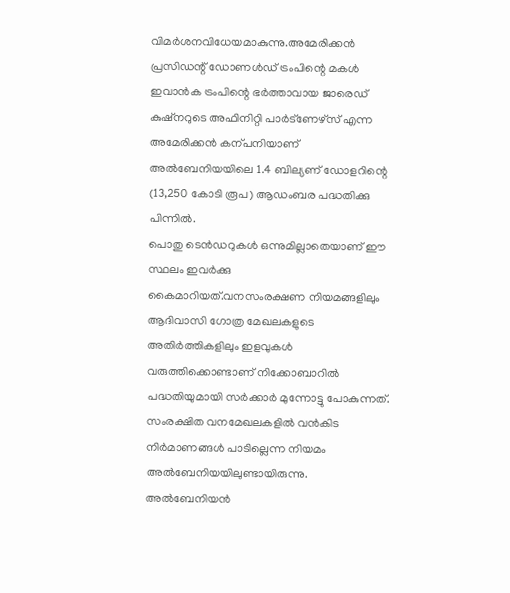വിമർശനവിധേയമാകുന്നു.അമേരിക്കൻ പ്രസിഡന്റ് ഡോണൾഡ് ട്രംപിന്റെ മകൾ ഇവാൻക ട്രംപിന്റെ ഭർത്താവായ ജാരെഡ് കുഷ്നറുടെ അഫിനിറ്റി പാർട്ണേഴ്സ് എന്ന അമേരിക്കൻ കന്പനിയാണ് അൽബേനിയയിലെ 1.4 ബില്യണ് ഡോളറിന്റെ (13,250 കോടി രൂപ) ആഡംബര പദ്ധതിക്കു പിന്നിൽ.
പൊതു ടെൻഡറുകൾ ഒന്നുമില്ലാതെയാണ് ഈ സ്ഥലം ഇവർക്കു കൈമാറിയത്.വനസംരക്ഷണ നിയമങ്ങളിലും ആദിവാസി ഗോത്ര മേഖലകളുടെ അതിർത്തികളിലും ഇളവുകൾ വരുത്തിക്കൊണ്ടാണ് നിക്കോബാറിൽ പദ്ധതിയുമായി സർക്കാർ മുന്നോട്ടു പോകുന്നത്. സംരക്ഷിത വനമേഖലകളിൽ വൻകിട നിർമാണങ്ങൾ പാടില്ലെന്ന നിയമം അൽബേനിയയിലുണ്ടായിരുന്നു.
അൽബേനിയൻ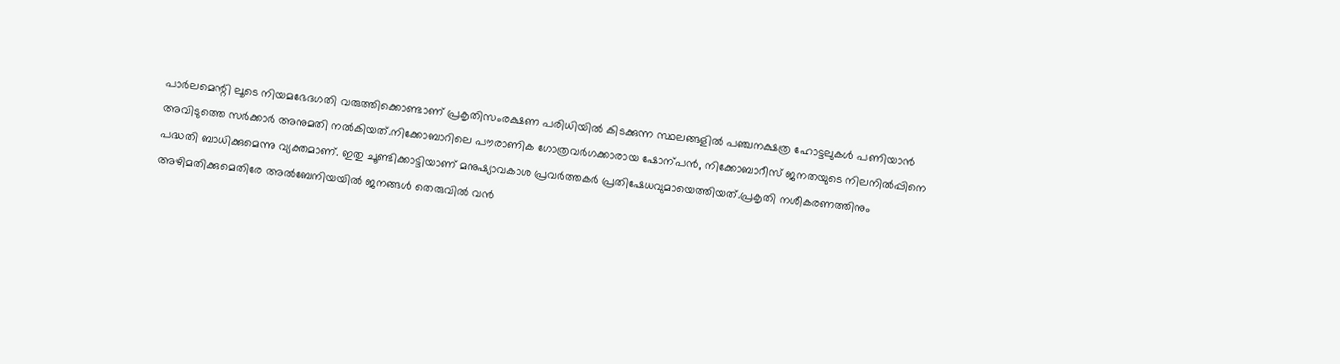പാർലമെന്റി ലൂടെ നിയമഭേദഗതി വരുത്തിക്കൊണ്ടാണ് പ്രകൃതിസംരക്ഷണ പരിധിയിൽ കിടക്കുന്ന സ്ഥലങ്ങളിൽ പഞ്ചനക്ഷത്ര ഹോട്ടലുകൾ പണിയാൻ അവിടുത്തെ സർക്കാർ അനുമതി നൽകിയത്.നിക്കോബാറിലെ പൗരാണിക ഗോത്രവർഗക്കാരായ ഷോന്പൻ, നിക്കോബാറീസ് ജനതയുടെ നിലനിൽപ്പിനെ പദ്ധതി ബാധിക്കുമെന്നു വ്യക്തമാണ്. ഇതു ചൂണ്ടിക്കാട്ടിയാണ് മനുഷ്യാവകാശ പ്രവർത്തകർ പ്രതിഷേധവുമായെത്തിയത്.പ്രകൃതി നശീകരണത്തിനും അഴിമതിക്കുമെതിരേ അൽബേനിയയിൽ ജനങ്ങൾ തെരുവിൽ വൻ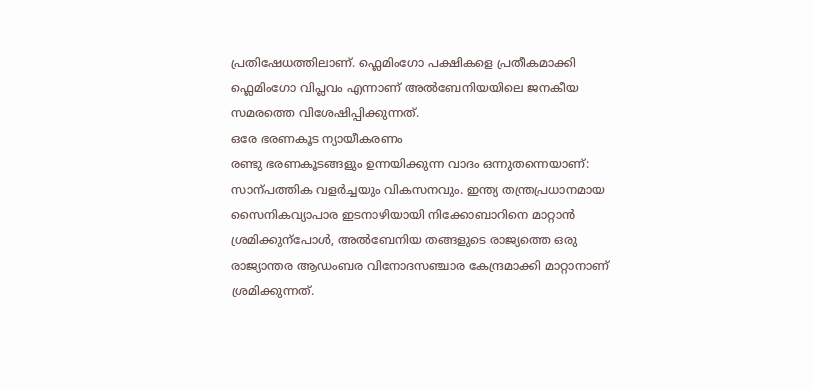പ്രതിഷേധത്തിലാണ്. ഫ്ലെമിംഗോ പക്ഷികളെ പ്രതീകമാക്കി ഫ്ലെമിംഗോ വിപ്ലവം എന്നാണ് അൽബേനിയയിലെ ജനകീയ സമരത്തെ വിശേഷിപ്പിക്കുന്നത്.
ഒരേ ഭരണകൂട ന്യായീകരണം
രണ്ടു ഭരണകൂടങ്ങളും ഉന്നയിക്കുന്ന വാദം ഒന്നുതന്നെയാണ്: സാന്പത്തിക വളർച്ചയും വികസനവും. ഇന്ത്യ തന്ത്രപ്രധാനമായ സൈനികവ്യാപാര ഇടനാഴിയായി നിക്കോബാറിനെ മാറ്റാൻ ശ്രമിക്കുന്പോൾ, അൽബേനിയ തങ്ങളുടെ രാജ്യത്തെ ഒരു രാജ്യാന്തര ആഡംബര വിനോദസഞ്ചാര കേന്ദ്രമാക്കി മാറ്റാനാണ് ശ്രമിക്കുന്നത്.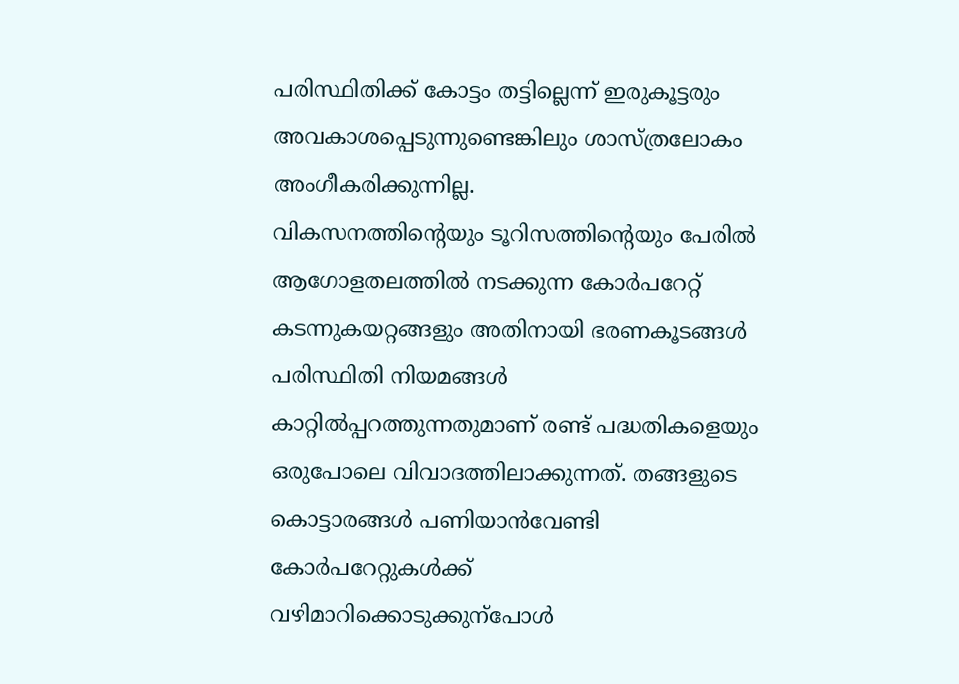പരിസ്ഥിതിക്ക് കോട്ടം തട്ടില്ലെന്ന് ഇരുകൂട്ടരും അവകാശപ്പെടുന്നുണ്ടെങ്കിലും ശാസ്ത്രലോകം അംഗീകരിക്കുന്നില്ല.
വികസനത്തിന്റെയും ടൂറിസത്തിന്റെയും പേരിൽ ആഗോളതലത്തിൽ നടക്കുന്ന കോർപറേറ്റ് കടന്നുകയറ്റങ്ങളും അതിനായി ഭരണകൂടങ്ങൾ പരിസ്ഥിതി നിയമങ്ങൾ കാറ്റിൽപ്പറത്തുന്നതുമാണ് രണ്ട് പദ്ധതികളെയും ഒരുപോലെ വിവാദത്തിലാക്കുന്നത്. തങ്ങളുടെ കൊട്ടാരങ്ങൾ പണിയാൻവേണ്ടി കോർപറേറ്റുകൾക്ക് വഴിമാറിക്കൊടുക്കുന്പോൾ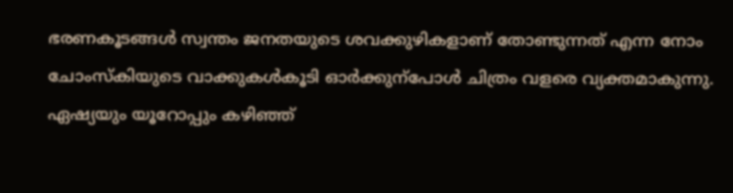ഭരണകൂടങ്ങൾ സ്വന്തം ജനതയുടെ ശവക്കുഴികളാണ് തോണ്ടുന്നത് എന്ന നോം ചോംസ്കിയുടെ വാക്കുകൾകൂടി ഓർക്കുന്പോൾ ചിത്രം വളരെ വ്യക്തമാകുന്നു.
ഏഷ്യയും യൂറോപ്പും കഴിഞ്ഞ്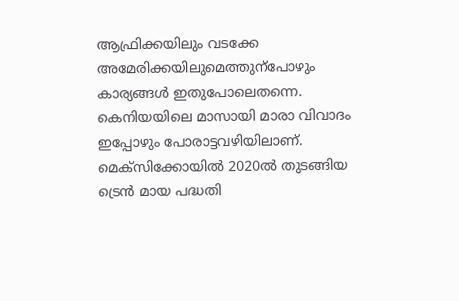ആഫ്രിക്കയിലും വടക്കേ അമേരിക്കയിലുമെത്തുന്പോഴും കാര്യങ്ങൾ ഇതുപോലെതന്നെ. കെനിയയിലെ മാസായി മാരാ വിവാദം ഇപ്പോഴും പോരാട്ടവഴിയിലാണ്. മെക്സിക്കോയിൽ 2020ൽ തുടങ്ങിയ ട്രെൻ മായ പദ്ധതി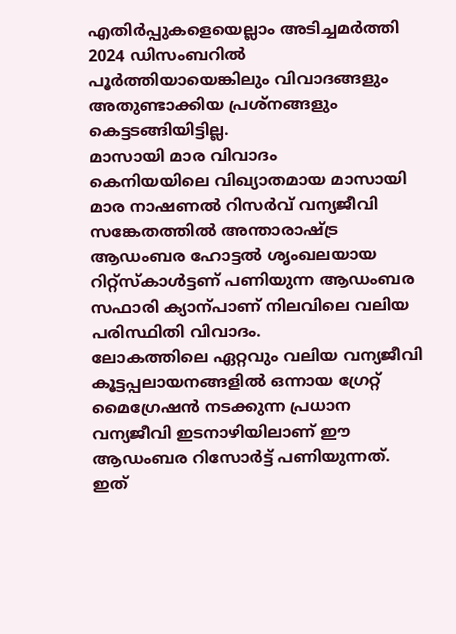എതിർപ്പുകളെയെല്ലാം അടിച്ചമർത്തി 2024 ഡിസംബറിൽ പൂർത്തിയായെങ്കിലും വിവാദങ്ങളും അതുണ്ടാക്കിയ പ്രശ്നങ്ങളും കെട്ടടങ്ങിയിട്ടില്ല.
മാസായി മാര വിവാദം
കെനിയയിലെ വിഖ്യാതമായ മാസായി മാര നാഷണൽ റിസർവ് വന്യജീവി സങ്കേതത്തിൽ അന്താരാഷ്ട്ര ആഡംബര ഹോട്ടൽ ശൃംഖലയായ റിറ്റ്സ്കാൾട്ടണ് പണിയുന്ന ആഡംബര സഫാരി ക്യാന്പാണ് നിലവിലെ വലിയ പരിസ്ഥിതി വിവാദം.
ലോകത്തിലെ ഏറ്റവും വലിയ വന്യജീവി കൂട്ടപ്പലായനങ്ങളിൽ ഒന്നായ ഗ്രേറ്റ് മൈഗ്രേഷൻ നടക്കുന്ന പ്രധാന വന്യജീവി ഇടനാഴിയിലാണ് ഈ ആഡംബര റിസോർട്ട് പണിയുന്നത്. ഇത്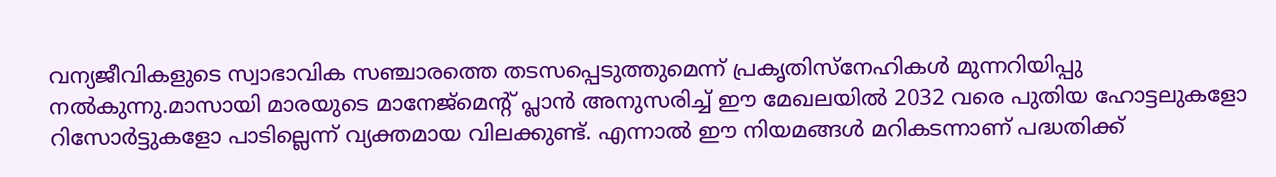വന്യജീവികളുടെ സ്വാഭാവിക സഞ്ചാരത്തെ തടസപ്പെടുത്തുമെന്ന് പ്രകൃതിസ്നേഹികൾ മുന്നറിയിപ്പു നൽകുന്നു.മാസായി മാരയുടെ മാനേജ്മെന്റ് പ്ലാൻ അനുസരിച്ച് ഈ മേഖലയിൽ 2032 വരെ പുതിയ ഹോട്ടലുകളോ റിസോർട്ടുകളോ പാടില്ലെന്ന് വ്യക്തമായ വിലക്കുണ്ട്. എന്നാൽ ഈ നിയമങ്ങൾ മറികടന്നാണ് പദ്ധതിക്ക്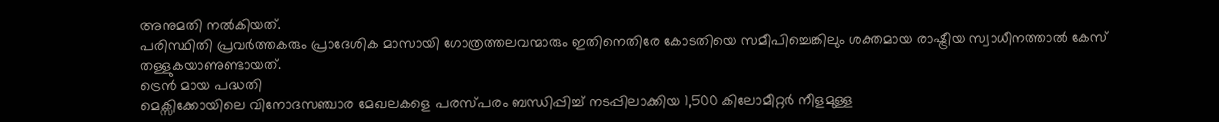അനുമതി നൽകിയത്.
പരിസ്ഥിതി പ്രവർത്തകരും പ്രാദേശിക മാസായി ഗോത്രത്തലവന്മാരും ഇതിനെതിരേ കോടതിയെ സമീപിച്ചെങ്കിലും ശക്തമായ രാഷ്ട്രീയ സ്വാധീനത്താൽ കേസ് തള്ളുകയാണുണ്ടായത്.
ട്രെൻ മായ പദ്ധതി
മെക്സിക്കോയിലെ വിനോദസഞ്ചാര മേഖലകളെ പരസ്പരം ബന്ധിപ്പിച്ച് നടപ്പിലാക്കിയ 1,500 കിലോമീറ്റർ നീളമുള്ള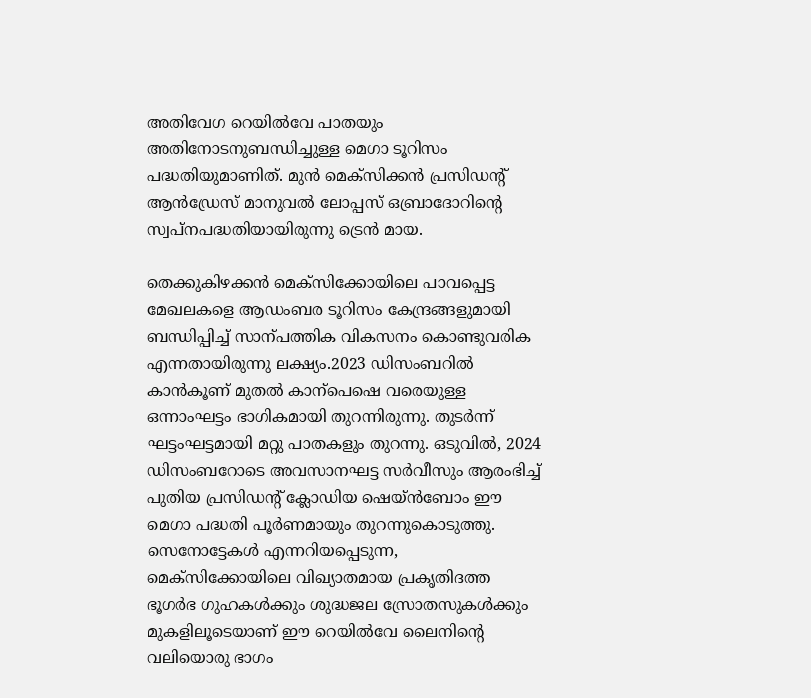അതിവേഗ റെയിൽവേ പാതയും അതിനോടനുബന്ധിച്ചുള്ള മെഗാ ടൂറിസം പദ്ധതിയുമാണിത്. മുൻ മെക്സിക്കൻ പ്രസിഡന്റ് ആൻഡ്രേസ് മാനുവൽ ലോപ്പസ് ഒബ്രാദോറിന്റെ സ്വപ്നപദ്ധതിയായിരുന്നു ട്രെൻ മായ.

തെക്കുകിഴക്കൻ മെക്സിക്കോയിലെ പാവപ്പെട്ട മേഖലകളെ ആഡംബര ടൂറിസം കേന്ദ്രങ്ങളുമായി ബന്ധിപ്പിച്ച് സാന്പത്തിക വികസനം കൊണ്ടുവരിക എന്നതായിരുന്നു ലക്ഷ്യം.2023 ഡിസംബറിൽ കാൻകൂണ് മുതൽ കാന്പെഷെ വരെയുള്ള ഒന്നാംഘട്ടം ഭാഗികമായി തുറന്നിരുന്നു. തുടർന്ന് ഘട്ടംഘട്ടമായി മറ്റു പാതകളും തുറന്നു. ഒടുവിൽ, 2024 ഡിസംബറോടെ അവസാനഘട്ട സർവീസും ആരംഭിച്ച് പുതിയ പ്രസിഡന്റ് ക്ലോഡിയ ഷെയ്ൻബോം ഈ മെഗാ പദ്ധതി പൂർണമായും തുറന്നുകൊടുത്തു.
സെനോട്ടേകൾ എന്നറിയപ്പെടുന്ന, മെക്സിക്കോയിലെ വിഖ്യാതമായ പ്രകൃതിദത്ത ഭൂഗർഭ ഗുഹകൾക്കും ശുദ്ധജല സ്രോതസുകൾക്കും മുകളിലൂടെയാണ് ഈ റെയിൽവേ ലൈനിന്റെ വലിയൊരു ഭാഗം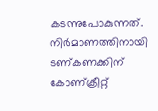കടന്നുപോകുന്നത്. നിർമാണത്തിനായി ടണ്കണക്കിന് കോണ്ക്രീറ്റ്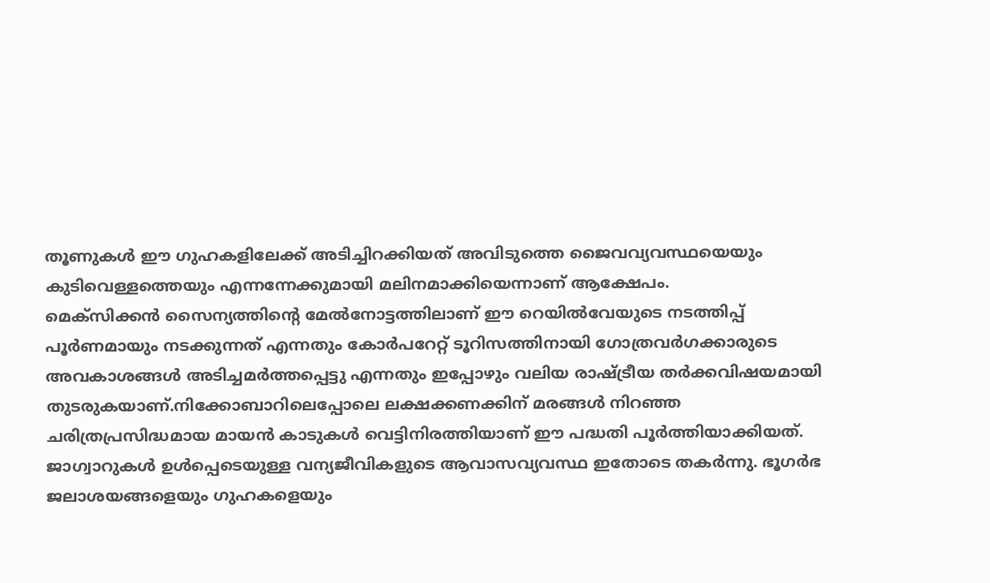തൂണുകൾ ഈ ഗുഹകളിലേക്ക് അടിച്ചിറക്കിയത് അവിടുത്തെ ജൈവവ്യവസ്ഥയെയും കുടിവെള്ളത്തെയും എന്നന്നേക്കുമായി മലിനമാക്കിയെന്നാണ് ആക്ഷേപം.
മെക്സിക്കൻ സൈന്യത്തിന്റെ മേൽനോട്ടത്തിലാണ് ഈ റെയിൽവേയുടെ നടത്തിപ്പ് പൂർണമായും നടക്കുന്നത് എന്നതും കോർപറേറ്റ് ടൂറിസത്തിനായി ഗോത്രവർഗക്കാരുടെ അവകാശങ്ങൾ അടിച്ചമർത്തപ്പെട്ടു എന്നതും ഇപ്പോഴും വലിയ രാഷ്ട്രീയ തർക്കവിഷയമായി തുടരുകയാണ്.നിക്കോബാറിലെപ്പോലെ ലക്ഷക്കണക്കിന് മരങ്ങൾ നിറഞ്ഞ ചരിത്രപ്രസിദ്ധമായ മായൻ കാടുകൾ വെട്ടിനിരത്തിയാണ് ഈ പദ്ധതി പൂർത്തിയാക്കിയത്.
ജാഗ്വാറുകൾ ഉൾപ്പെടെയുള്ള വന്യജീവികളുടെ ആവാസവ്യവസ്ഥ ഇതോടെ തകർന്നു. ഭൂഗർഭ ജലാശയങ്ങളെയും ഗുഹകളെയും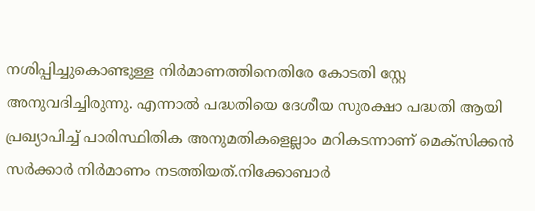നശിപ്പിച്ചുകൊണ്ടുള്ള നിർമാണത്തിനെതിരേ കോടതി സ്റ്റേ അനുവദിച്ചിരുന്നു. എന്നാൽ പദ്ധതിയെ ദേശീയ സുരക്ഷാ പദ്ധതി ആയി പ്രഖ്യാപിച്ച് പാരിസ്ഥിതിക അനുമതികളെല്ലാം മറികടന്നാണ് മെക്സിക്കൻ സർക്കാർ നിർമാണം നടത്തിയത്.നിക്കോബാർ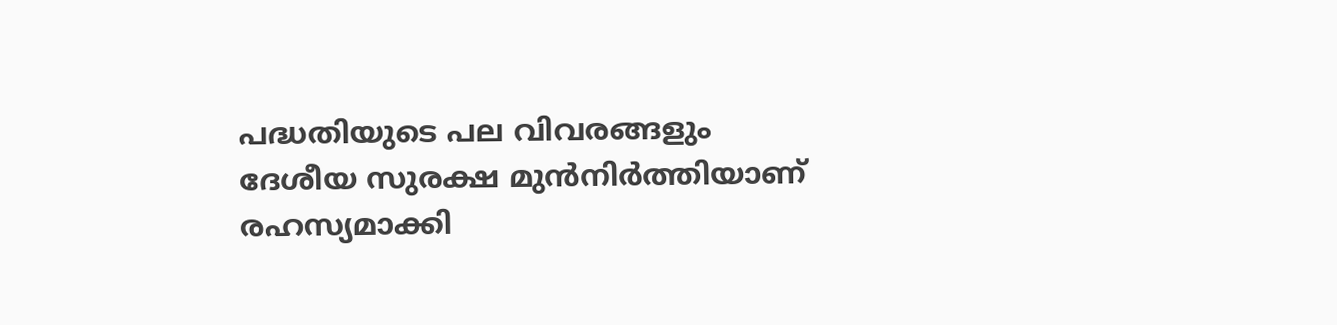പദ്ധതിയുടെ പല വിവരങ്ങളും ദേശീയ സുരക്ഷ മുൻനിർത്തിയാണ് രഹസ്യമാക്കി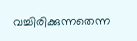വച്ചിരിക്കുന്നതെന്ന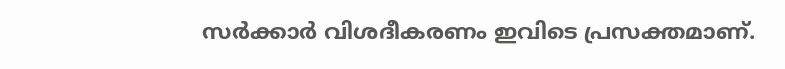സർക്കാർ വിശദീകരണം ഇവിടെ പ്രസക്തമാണ്.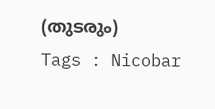(തുടരും)
Tags : Nicobar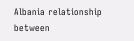Albania relationship between